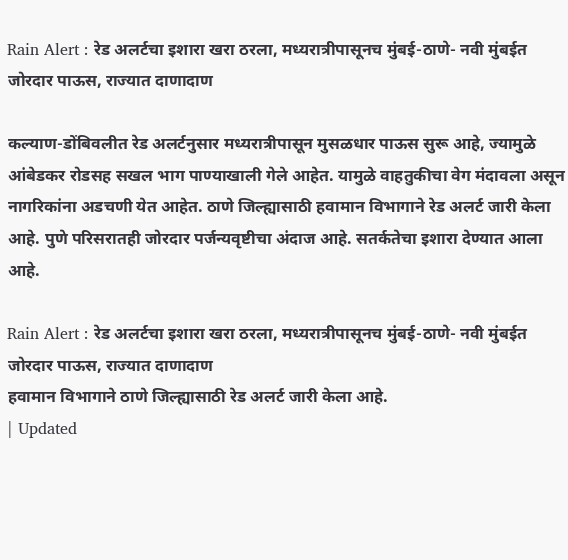Rain Alert : रेड अलर्टचा इशारा खरा ठरला, मध्यरात्रीपासूनच मुंबई-ठाणे- नवी मुंबईत जोरदार पाऊस, राज्यात दाणादाण

कल्याण-डोंबिवलीत रेड अलर्टनुसार मध्यरात्रीपासून मुसळधार पाऊस सुरू आहे, ज्यामुळे आंबेडकर रोडसह सखल भाग पाण्याखाली गेले आहेत. यामुळे वाहतुकीचा वेग मंदावला असून नागरिकांना अडचणी येत आहेत. ठाणे जिल्ह्यासाठी हवामान विभागाने रेड अलर्ट जारी केला आहे. पुणे परिसरातही जोरदार पर्जन्यवृष्टीचा अंदाज आहे. सतर्कतेचा इशारा देण्यात आला आहे.

Rain Alert : रेड अलर्टचा इशारा खरा ठरला, मध्यरात्रीपासूनच मुंबई-ठाणे- नवी मुंबईत जोरदार पाऊस, राज्यात दाणादाण
हवामान विभागाने ठाणे जिल्ह्यासाठी रेड अलर्ट जारी केला आहे.
| Updated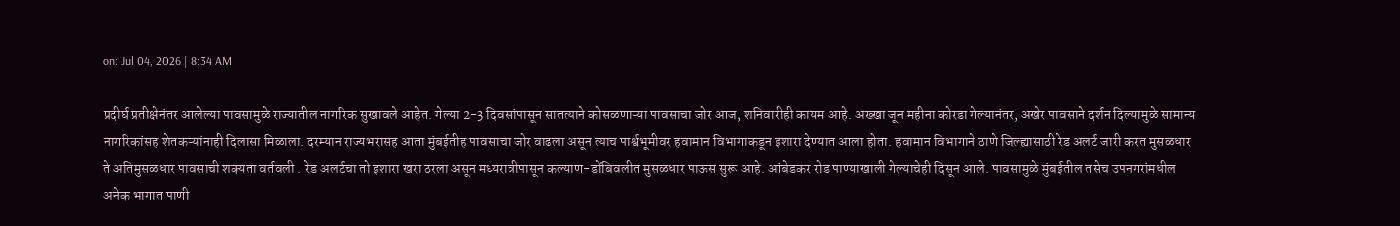on: Jul 04, 2026 | 8:34 AM

प्रदीर्घ प्रतीक्षेनंतर आलेल्या पावसामुळे राज्यातील नागरिक सुखावले आहेत. गेल्या 2-3 दिवसांपासून सातत्याने कोसळणाऱ्या पावसाचा जोर आज, शनिवारीही कायम आहे. अख्खा जून महीना कोरडा गेल्यानंतर, अखेर पावसाने दर्शन दिल्यामुळे सामान्य नागरिकांसह शेतकऱ्यांनाही दिलासा मिळाला. दरम्यान राज्यभरासह आता मुंबईतीह पावसाचा जोर वाढला असून त्याच पार्श्वभूमीवर हवामान विभागाकडून इशारा देण्यात आला होता. हवामान विभागाने ठाणे जिल्ह्यासाठी रेड अलर्ट जारी करत मुसळधार ते अतिमुसळधार पावसाची शक्यता वर्तवली . रेड अलर्टचा तो इशारा खरा ठरला असून मध्यरात्रीपासून कल्याण-डोंबिवलीत मुसळधार पाऊस सुरू आहे. आंबेडकर रोड पाण्याखाली गेल्याचेही दिसून आले. पावसामुळे मुंबईतील तसेच उपनगरांमधील अनेक भागात पाणी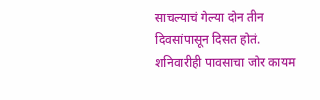साचल्याचं गेल्या दोन तीन दिवसांपासून दिसत होतं. शनिवारीही पावसाचा जोर कायम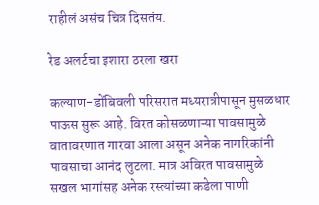राहीलं असंच चित्र दिसतंय.

रेड अलर्टचा इशारा ठरला खरा

कल्याण-डोंबिवली परिसरात मध्यरात्रीपासून मुसळधार पाऊस सुरू आहे. विरत कोसळणाऱ्या पावसामुळे वातावरणात गारवा आला असून अनेक नागरिकांनी पावसाचा आनंद लुटला. मात्र अविरत पावसामुळे सखल भागांसह अनेक रस्त्यांच्या कडेला पाणी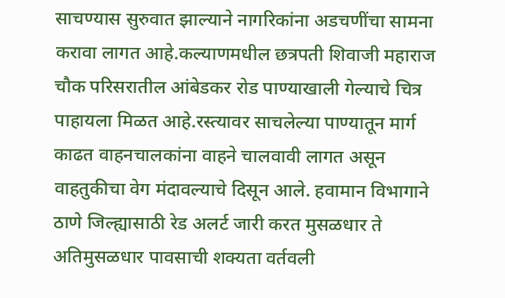साचण्यास सुरुवात झाल्याने नागरिकांना अडचणींचा सामना करावा लागत आहे.कल्याणमधील छत्रपती शिवाजी महाराज चौक परिसरातील आंबेडकर रोड पाण्याखाली गेल्याचे चित्र पाहायला मिळत आहे.रस्त्यावर साचलेल्या पाण्यातून मार्ग काढत वाहनचालकांना वाहने चालवावी लागत असून वाहतुकीचा वेग मंदावल्याचे दिसून आले. हवामान विभागाने ठाणे जिल्ह्यासाठी रेड अलर्ट जारी करत मुसळधार ते अतिमुसळधार पावसाची शक्यता वर्तवली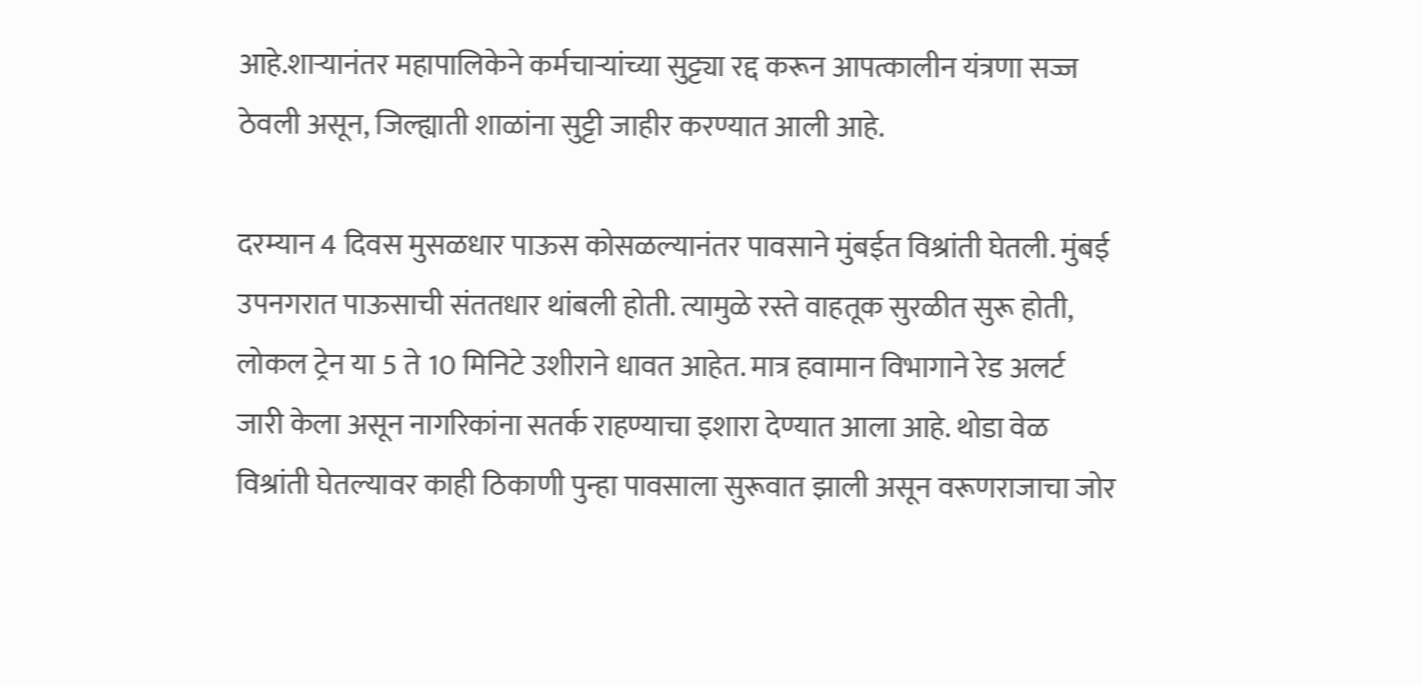आहे.शाऱ्यानंतर महापालिकेने कर्मचाऱ्यांच्या सुट्ट्या रद्द करून आपत्कालीन यंत्रणा सज्ज ठेवली असून, जिल्ह्याती शाळांना सुट्टी जाहीर करण्यात आली आहे.

दरम्यान 4 दिवस मुसळधार पाऊस कोसळल्यानंतर पावसाने मुंबईत विश्रांती घेतली. मुंबई उपनगरात पाऊसाची संततधार थांबली होती. त्यामुळे रस्ते वाहतूक सुरळीत सुरू होती, लोकल ट्रेन या 5 ते 10 मिनिटे उशीराने धावत आहेत. मात्र हवामान विभागाने रेड अलर्ट जारी केला असून नागरिकांना सतर्क राहण्याचा इशारा देण्यात आला आहे. थोडा वेळ विश्रांती घेतल्यावर काही ठिकाणी पुन्हा पावसाला सुरूवात झाली असून वरूणराजाचा जोर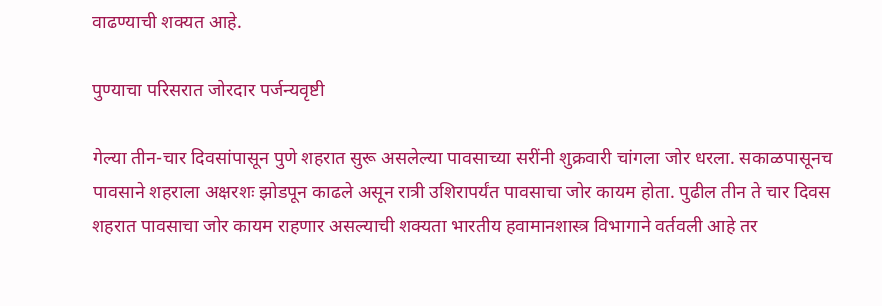वाढण्याची शक्यत आहे.

पुण्याचा परिसरात जोरदार पर्जन्यवृष्टी

गेल्या तीन-चार दिवसांपासून पुणे शहरात सुरू असलेल्या पावसाच्या सरींनी शुक्रवारी चांगला जोर धरला. सकाळपासूनच पावसाने शहराला अक्षरशः झोडपून काढले असून रात्री उशिरापर्यंत पावसाचा जोर कायम होता. पुढील तीन ते चार दिवस शहरात पावसाचा जोर कायम राहणार असल्याची शक्यता भारतीय हवामानशास्त्र विभागाने वर्तवली आहे तर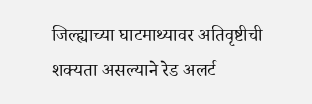जिल्ह्याच्या घाटमाथ्यावर अतिवृष्टीची शक्यता असल्याने रेड अलर्ट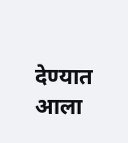देण्यात आला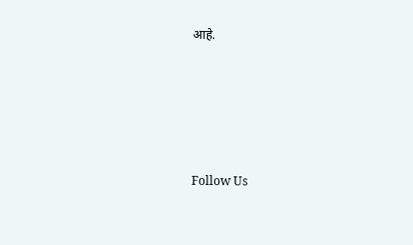आहे.





Follow Us